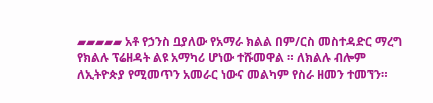▰▰▰▰▰ አቶ የኃንስ ቧያለው የአማራ ክልል በም/ርስ መስተዳድር ማረግ የክልሉ ፕሬዘዳት ልዩ አማካሪ ሆነው ተሹመዋል ። ለክልሉ ብሎም ለኢትዮጵያ የሚመጥን አመራር ነውና መልካም የስራ ዘመን ተመኘን።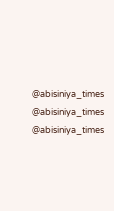@abisiniya_times @abisiniya_times @abisiniya_times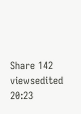Share 142 viewsedited 20:23